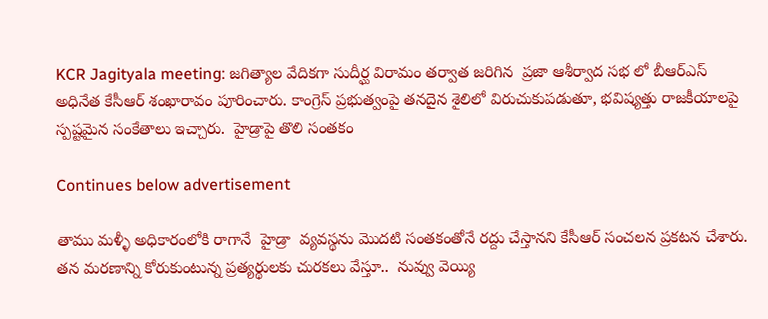KCR Jagityala meeting: జగిత్యాల వేదికగా సుదీర్ఘ విరామం తర్వాత జరిగిన  ప్రజా ఆశీర్వాద సభ లో బీఆర్ఎస్ అధినేత కేసీఆర్ శంఖారావం పూరించారు. కాంగ్రెస్ ప్రభుత్వంపై తనదైన శైలిలో విరుచుకుపడుతూ, భవిష్యత్తు రాజకీయాలపై స్పష్టమైన సంకేతాలు ఇచ్చారు.  హైడ్రాపై తొలి సంతకం

Continues below advertisement

తాము మళ్ళీ అధికారంలోకి రాగానే  హైడ్రా  వ్యవస్థను మొదటి సంతకంతోనే రద్దు చేస్తానని కేసీఆర్ సంచలన ప్రకటన చేశారు. తన మరణాన్ని కోరుకుంటున్న ప్రత్యర్థులకు చురకలు వేస్తూ..  నువ్వు వెయ్యి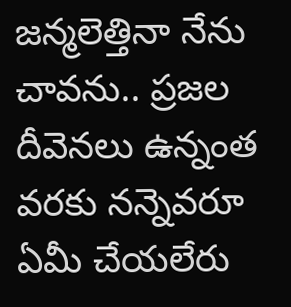జన్మలెత్తినా నేను చావను.. ప్రజల దీవెనలు ఉన్నంత వరకు నన్నెవరూ ఏమీ చేయలేరు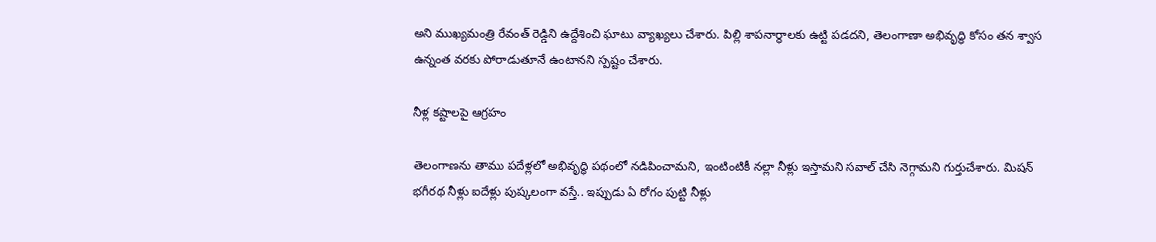అని ముఖ్యమంత్రి రేవంత్ రెడ్డిని ఉద్దేశించి ఘాటు వ్యాఖ్యలు చేశారు. పిల్లి శాపనార్థాలకు ఉట్టి పడదని, తెలంగాణా అభివృద్ధి కోసం తన శ్వాస ఉన్నంత వరకు పోరాడుతూనే ఉంటానని స్పష్టం చేశారు.

నీళ్ల కష్టాలపై ఆగ్రహం

తెలంగాణను తాము పదేళ్లలో అభివృద్ధి పథంలో నడిపించామని, ఇంటింటికీ నల్లా నీళ్లు ఇస్తామని సవాల్ చేసి నెగ్గామని గుర్తుచేశారు. మిషన్ భగీరథ నీళ్లు ఐదేళ్లు పుష్కలంగా వస్తే.. ఇప్పుడు ఏ రోగం పుట్టి నీళ్లు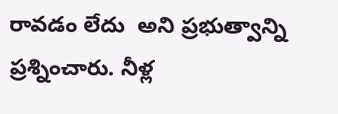రావడం లేదు  అని ప్రభుత్వాన్ని ప్రశ్నించారు. నీళ్ల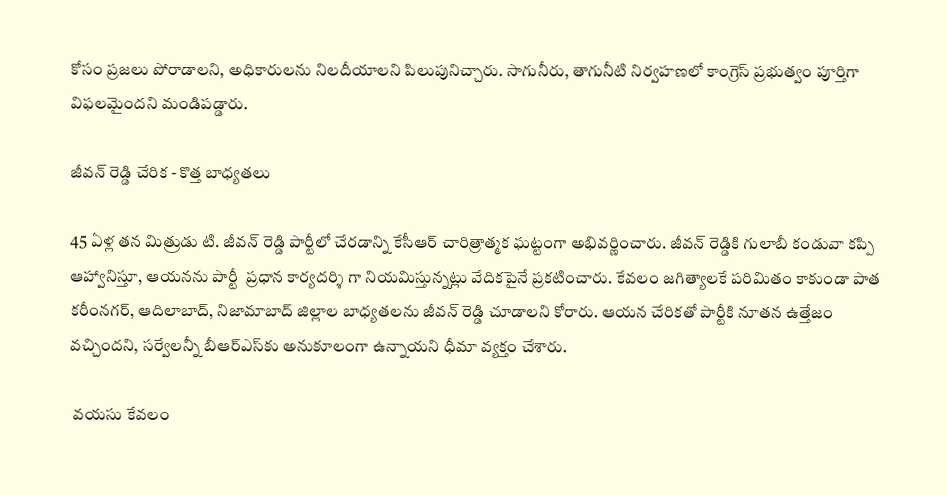కోసం ప్రజలు పోరాడాలని, అధికారులను నిలదీయాలని పిలుపునిచ్చారు. సాగునీరు, తాగునీటి నిర్వహణలో కాంగ్రెస్ ప్రభుత్వం పూర్తిగా విఫలమైందని మండిపడ్డారు.

జీవన్ రెడ్డి చేరిక - కొత్త బాధ్యతలు

45 ఏళ్ల తన మిత్రుడు టి. జీవన్ రెడ్డి పార్టీలో చేరడాన్ని కేసీఆర్ చారిత్రాత్మక ఘట్టంగా అభివర్ణించారు. జీవన్ రెడ్డికి గులాబీ కండువా కప్పి ఆహ్వానిస్తూ, ఆయనను పార్టీ  ప్రధాన కార్యదర్శి గా నియమిస్తున్నట్లు వేదికపైనే ప్రకటించారు. కేవలం జగిత్యాలకే పరిమితం కాకుండా పాత కరీంనగర్, ఆదిలాబాద్, నిజామాబాద్ జిల్లాల బాధ్యతలను జీవన్ రెడ్డి చూడాలని కోరారు. ఆయన చేరికతో పార్టీకి నూతన ఉత్తేజం వచ్చిందని, సర్వేలన్నీ బీఆర్ఎస్‌కు అనుకూలంగా ఉన్నాయని ధీమా వ్యక్తం చేశారు.

 వయసు కేవలం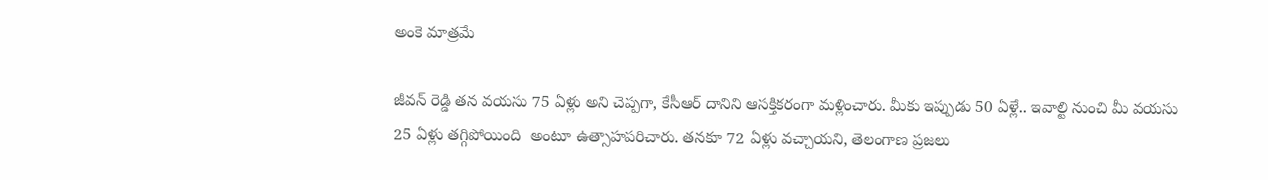అంకె మాత్రమే

జీవన్ రెడ్డి తన వయసు 75 ఏళ్లు అని చెప్పగా, కేసీఆర్ దానిని ఆసక్తికరంగా మళ్లించారు. మీకు ఇప్పుడు 50 ఏళ్లే.. ఇవాల్టి నుంచి మీ వయసు 25 ఏళ్లు తగ్గిపోయింది  అంటూ ఉత్సాహపరిచారు. తనకూ 72 ఏళ్లు వచ్చాయని, తెలంగాణ ప్రజలు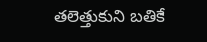తలెత్తుకుని బతికే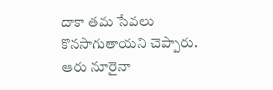దాకా తమ సేవలు కొనసాగుతాయని చెప్పారు. ఆరు నూరైనా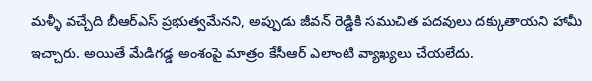మళ్ళీ వచ్చేది బీఆర్ఎస్ ప్రభుత్వమేనని, అప్పుడు జీవన్ రెడ్డికి సముచిత పదవులు దక్కుతాయని హామీ ఇచ్చారు. అయితే మేడిగడ్డ అంశంపై మాత్రం కేసీఆర్ ఎలాంటి వ్యాఖ్యలు చేయలేదు.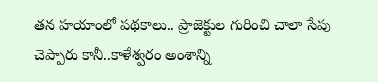తన హయాంలో పథకాలు.. ప్రాజెక్టుల గురించి చాలా సేపు చెప్పారు కానీ..కాళేశ్వరం అంశాన్ని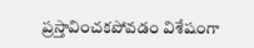ప్రస్తావించకపోవడం విశేషంగా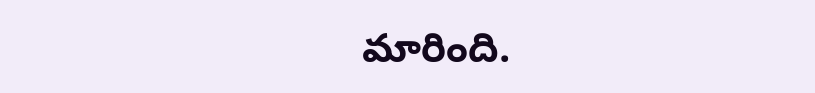మారింది.